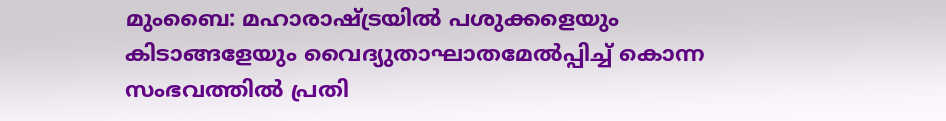മുംബൈ: മഹാരാഷ്ട്രയിൽ പശുക്കളെയും കിടാങ്ങളേയും വൈദ്യുതാഘാതമേൽപ്പിച്ച് കൊന്ന സംഭവത്തിൽ പ്രതി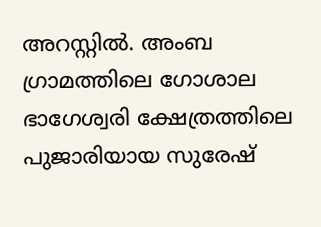അറസ്റ്റിൽ. അംബ ഗ്രാമത്തിലെ ഗോശാല ഭാഗേശ്വരി ക്ഷേത്രത്തിലെ പുജാരിയായ സുരേഷ്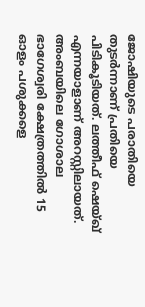ജോഷിയുടെ പരാതിയെ തുടർന്നാണ് പ്രതിയെ പിടികൂടിയത്. ലത്തീഫ് ഷെയ്ഖ് എന്നയാളാണ് അറസ്റ്റിലായത്.
അംബയിലെ ഗോശാല ഭാഗേശ്വരി ക്ഷേത്രത്തിൽ 15 ഓളം പശുക്കളെ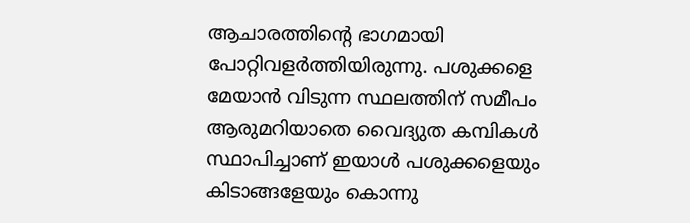ആചാരത്തിന്റെ ഭാഗമായി പോറ്റിവളർത്തിയിരുന്നു. പശുക്കളെ മേയാൻ വിടുന്ന സ്ഥലത്തിന് സമീപം ആരുമറിയാതെ വൈദ്യുത കമ്പികൾ സ്ഥാപിച്ചാണ് ഇയാൾ പശുക്കളെയും കിടാങ്ങളേയും കൊന്നു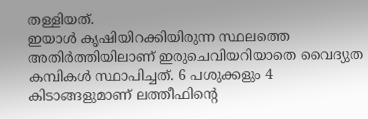തള്ളിയത്.
ഇയാൾ കൃഷിയിറക്കിയിരുന്ന സ്ഥലത്തെ അതിർത്തിയിലാണ് ഇരുചെവിയറിയാതെ വൈദ്യുത കമ്പികൾ സ്ഥാപിച്ചത്. 6 പശുക്കളും 4 കിടാങ്ങളുമാണ് ലത്തീഫിന്റെ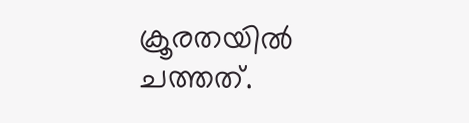ക്രൂരതയിൽ ചത്തത്.